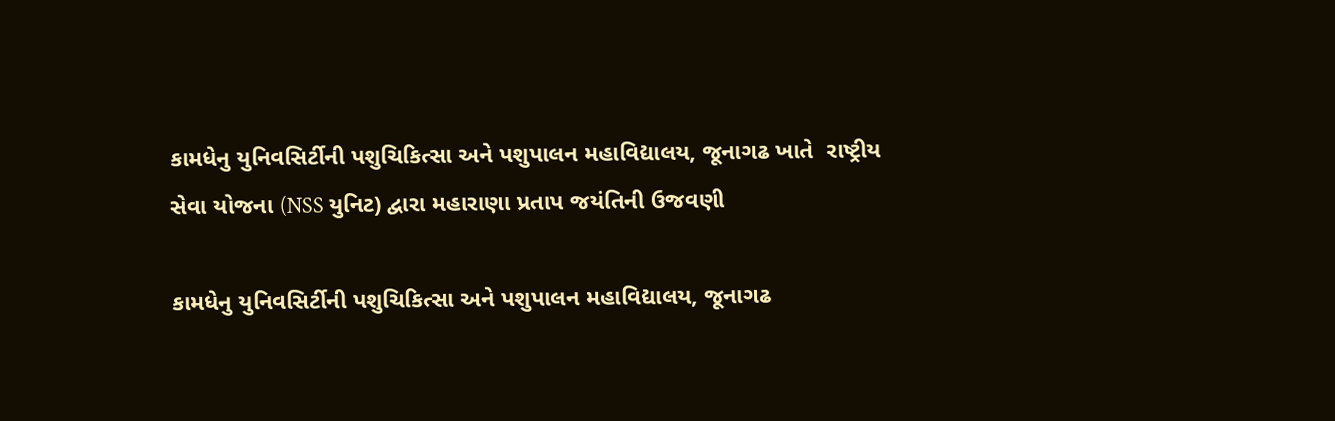કામધેનુ યુનિવસિર્ટીની પશુચિકિત્સા અને પશુપાલન મહાવિદ્યાલય, જૂનાગઢ ખાતે  રાષ્ટ્રીય સેવા યોજના (NSS યુનિટ) દ્વારા મહારાણા પ્રતાપ જયંતિની ઉજવણી

કામધેનુ યુનિવસિર્ટીની પશુચિકિત્સા અને પશુપાલન મહાવિદ્યાલય, જૂનાગઢ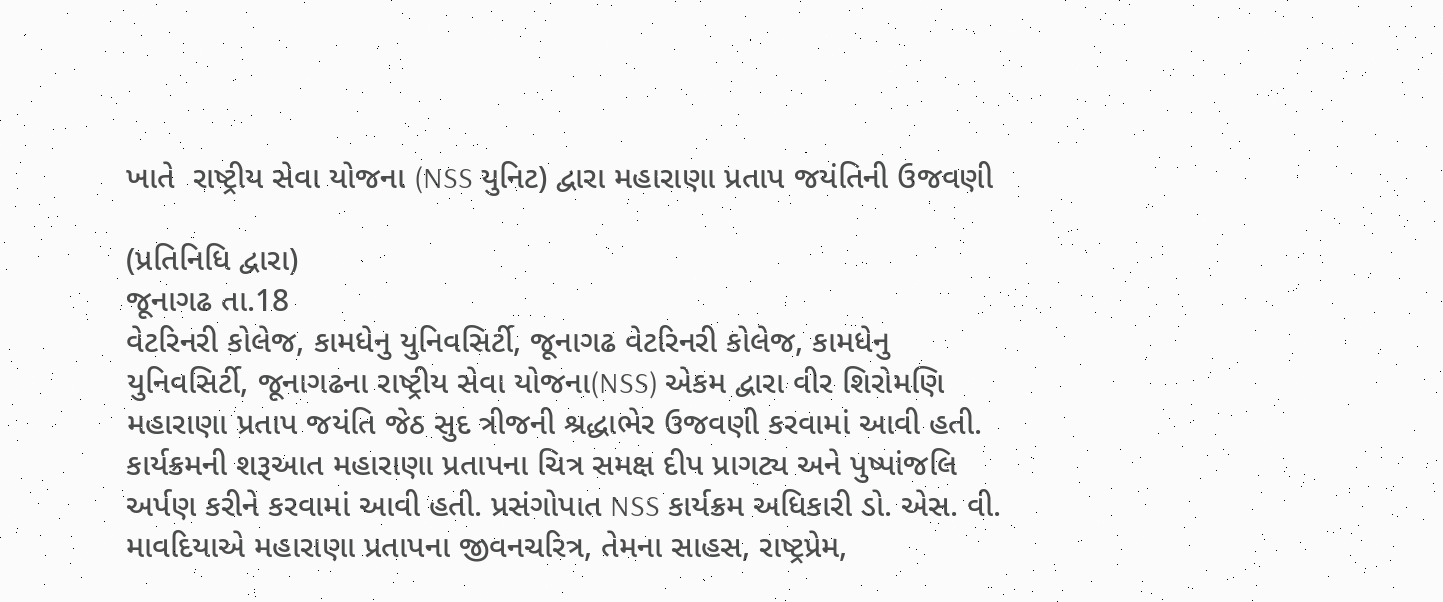ખાતે  રાષ્ટ્રીય સેવા યોજના (NSS યુનિટ) દ્વારા મહારાણા પ્રતાપ જયંતિની ઉજવણી

(પ્રતિનિધિ દ્વારા)
જૂનાગઢ તા.18
વેટરિનરી કોલેજ, કામધેનુ યુનિવસિર્ટી, જૂનાગઢ વેટરિનરી કોલેજ, કામધેનુ યુનિવસિર્ટી, જૂનાગઢના રાષ્ટ્રીય સેવા યોજના(NSS) એકમ દ્વારા વીર શિરોમણિ મહારાણા પ્રતાપ જયંતિ જેઠ સુદ ત્રીજની શ્રદ્ધાભેર ઉજવણી કરવામાં આવી હતી. કાર્યક્રમની શરૂઆત મહારાણા પ્રતાપના ચિત્ર સમક્ષ દીપ પ્રાગટ્ય અને પુષ્પાંજલિ અર્પણ કરીને કરવામાં આવી હતી. પ્રસંગોપાત NSS કાર્યક્રમ અધિકારી ડો. એસ. વી. માવદિયાએ મહારાણા પ્રતાપના જીવનચરિત્ર, તેમના સાહસ, રાષ્ટ્રપ્રેમ,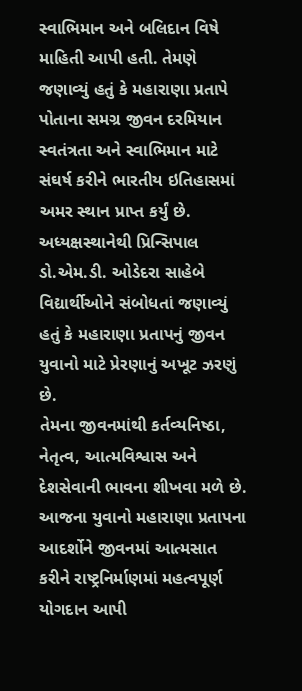સ્વાભિમાન અને બલિદાન વિષે માહિતી આપી હતી. તેમણે જણાવ્યું હતું કે મહારાણા પ્રતાપે પોતાના સમગ્ર જીવન દરમિયાન સ્વતંત્રતા અને સ્વાભિમાન માટે સંઘર્ષ કરીને ભારતીય ઇતિહાસમાં અમર સ્થાન પ્રાપ્ત કર્યું છે. અધ્યક્ષસ્થાનેથી પ્રિન્સિપાલ ડો.એમ.ડી. ઓડેદરા સાહેબે વિદ્યાર્થીઓને સંબોધતાં જણાવ્યું હતું કે મહારાણા પ્રતાપનું જીવન યુવાનો માટે પ્રેરણાનું અખૂટ ઝરણું છે.
તેમના જીવનમાંથી કર્તવ્યનિષ્ઠા, નેતૃત્વ, આત્મવિશ્વાસ અને દેશસેવાની ભાવના શીખવા મળે છે. આજના યુવાનો મહારાણા પ્રતાપના આદર્શોને જીવનમાં આત્મસાત કરીને રાષ્ટ્રનિર્માણમાં મહત્વપૂર્ણ યોગદાન આપી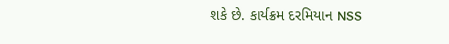શકે છે. કાર્યક્રમ દરમિયાન NSS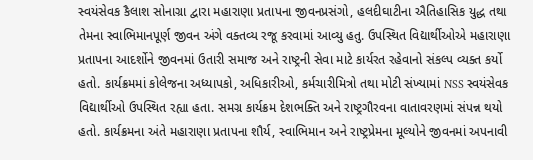સ્વયંસેવક કૈલાશ સોનાગ્રા દ્વારા મહારાણા પ્રતાપના જીવનપ્રસંગો, હલદીઘાટીના ઐતિહાસિક યુદ્ધ તથા તેમના સ્વાભિમાનપૂર્ણ જીવન અંગે વક્તવ્ય રજૂ કરવામાં આવ્યુ હતુ. ઉપસ્થિત વિદ્યાર્થીઓએ મહારાણા પ્રતાપના આદર્શોને જીવનમાં ઉતારી સમાજ અને રાષ્ટ્રની સેવા માટે કાર્યરત રહેવાનો સંકલ્પ વ્યક્ત કર્યો હતો. કાર્યક્રમમાં કોલેજના અધ્યાપકો, અધિકારીઓ, કર્મચારીમિત્રો તથા મોટી સંખ્યામાં NSS સ્વયંસેવક વિદ્યાર્થીઓ ઉપસ્થિત રહ્યા હતા. સમગ્ર કાર્યક્રમ દેશભક્તિ અને રાષ્ટ્રગૌરવના વાતાવરણમાં સંપન્ન થયો હતો. કાર્યક્રમના અંતે મહારાણા પ્રતાપના શૌર્ય, સ્વાભિમાન અને રાષ્ટ્રપ્રેમના મૂલ્યોને જીવનમાં અપનાવી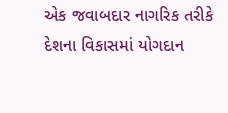એક જવાબદાર નાગરિક તરીકે દેશના વિકાસમાં યોગદાન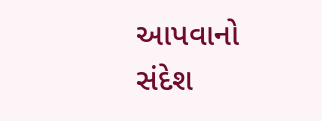આપવાનો સંદેશ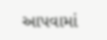આપવામાં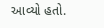આવ્યો હતો.